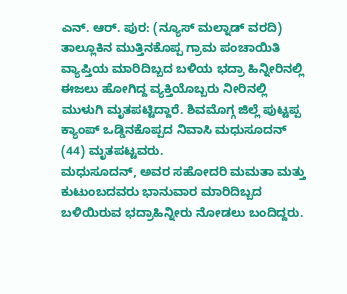ಎನ್. ಆರ್. ಪುರ: (ನ್ಯೂಸ್ ಮಲ್ನಾಡ್ ವರದಿ) ತಾಲ್ಲೂಕಿನ ಮುತ್ತಿನಕೊಪ್ಪ ಗ್ರಾಮ ಪಂಚಾಯಿತಿ ವ್ಯಾಪ್ತಿಯ ಮಾರಿದಿಬ್ಬದ ಬಳಿಯ ಭದ್ರಾ ಹಿನ್ನೀರಿನಲ್ಲಿ ಈಜಲು ಹೋಗಿದ್ದ ವ್ಯಕ್ತಿಯೊಬ್ಬರು ನೀರಿನಲ್ಲಿ ಮುಳುಗಿ ಮೃತಪಟ್ಟಿದ್ದಾರೆ. ಶಿವಮೊಗ್ಗ ಜಿಲ್ಲೆ ಪುಟ್ಟಪ್ಪ ಕ್ಯಾಂಪ್ ಒಡ್ಡಿನಕೊಪ್ಪದ ನಿವಾಸಿ ಮಧುಸೂದನ್ (44) ಮೃತಪಟ್ಟವರು.
ಮಧುಸೂದನ್, ಅವರ ಸಹೋದರಿ ಮಮತಾ ಮತ್ತು ಕುಟುಂಬದವರು ಭಾನುವಾರ ಮಾರಿದಿಬ್ಬದ ಬಳಿಯಿರುವ ಭದ್ರಾಹಿನ್ನೀರು ನೋಡಲು ಬಂದಿದ್ದರು.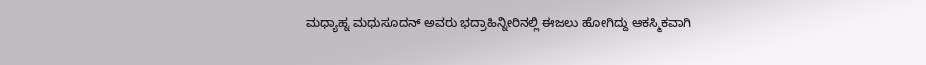ಮಧ್ಯಾಹ್ನ ಮಧುಸೂದನ್ ಅವರು ಭದ್ರಾಹಿನ್ನೀರಿನಲ್ಲಿ ಈಜಲು ಹೋಗಿದ್ದು ಆಕಸ್ಮಿಕವಾಗಿ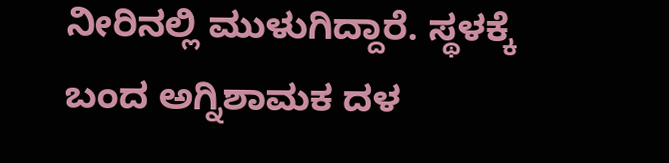ನೀರಿನಲ್ಲಿ ಮುಳುಗಿದ್ದಾರೆ. ಸ್ಥಳಕ್ಕೆ ಬಂದ ಅಗ್ನಿಶಾಮಕ ದಳ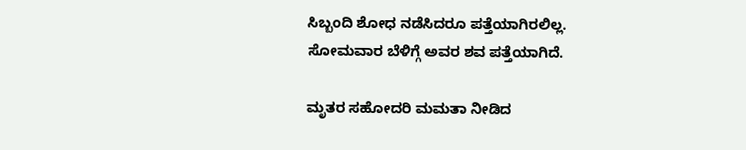ಸಿಬ್ಬಂದಿ ಶೋಧ ನಡೆಸಿದರೂ ಪತ್ತೆಯಾಗಿರಲಿಲ್ಲ. ಸೋಮವಾರ ಬೆಳಿಗ್ಗೆ ಅವರ ಶವ ಪತ್ತೆಯಾಗಿದೆ.

ಮೃತರ ಸಹೋದರಿ ಮಮತಾ ನೀಡಿದ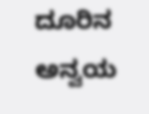ದೂರಿನ ಅನ್ವಯ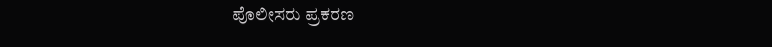ಪೊಲೀಸರು ಪ್ರಕರಣ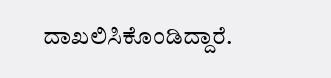ದಾಖಲಿಸಿಕೊಂಡಿದ್ದಾರೆ.